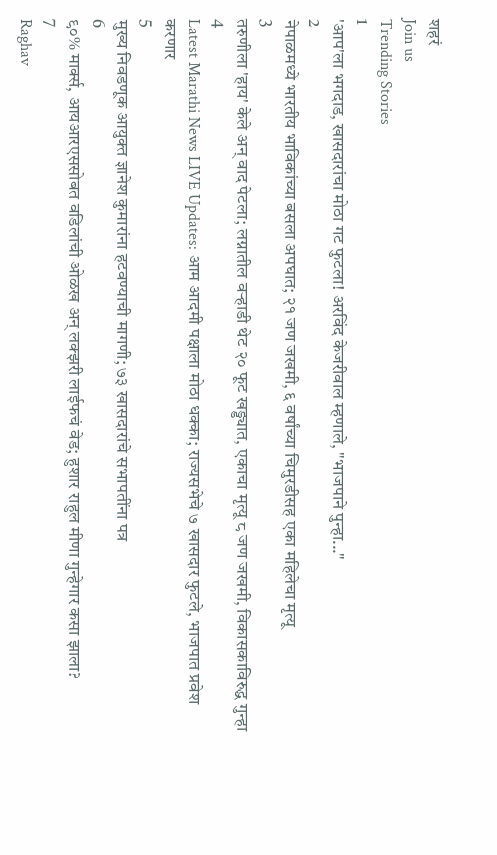शहरं
Join us
Trending Stories
1
'आप'ला भगदाड, खासदारांचा मोठा गट फुटला! अरविंद केजरीवाल म्हणाले, "भाजपाने पुन्हा..."
2
नेपाळमध्ये भारतीय भाविकांच्या बसला अपघात; २१ जण जखमी, ६ वर्षांच्या चिमुरडीसह एका महिलेचा मृत्यू
3
तरुणीला 'हाय' केले अन् वाद पेटला; लग्नातील वऱ्हाडी थेट २० फूट खड्ड्यात, एकाचा मृत्यू ८ जण जखमी, विकासकाविरुद्ध गुन्हा
4
Latest Marathi News LIVE Updates: आम आदमी पक्षाला मोठा धक्का; राज्यसभेचे ७ खासदार फुटले, भाजपात प्रवेश करणार
5
मुख्य निवडणूक आयुक्त ज्ञानेश कुमारांना हटवण्याची मागणी; ७३ खासदारांचे सभापतींना पत्र
6
९०% मार्क्स, आयआरएससोबत वडिलांची ओळख अन् लक्झरी लाईफचं वेड; हुशार राहुल मीणा गुन्हेगार कसा झाला?
7
Raghav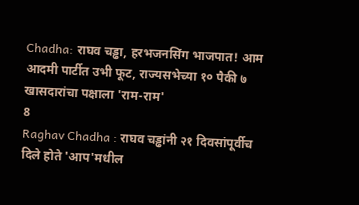Chadha: राघव चड्ढा, हरभजनसिंग भाजपात! आम आदमी पार्टीत उभी फूट, राज्यसभेच्या १० पैकी ७ खासदारांचा पक्षाला 'राम-राम'
8
Raghav Chadha : राघव चड्ढांनी २१ दिवसांपूर्वीच दिले होते 'आप'मधील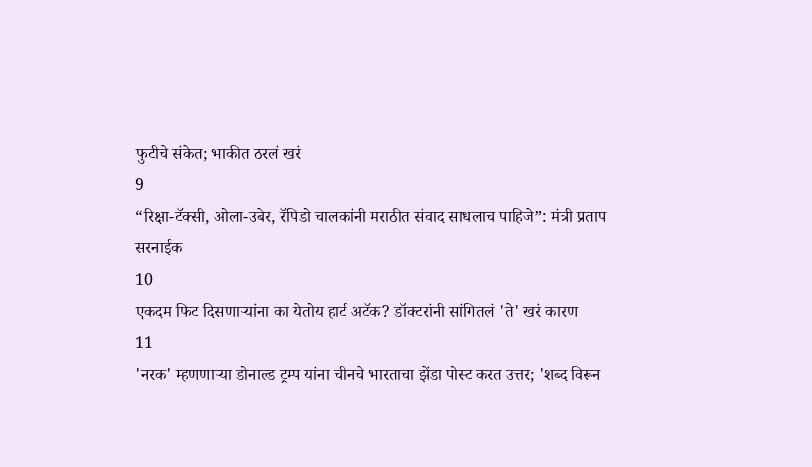फुटीचे संकेत; भाकीत ठरलं खरं
9
“रिक्षा-टॅक्सी, ओला-उबेर, रॅपिडो चालकांनी मराठीत संवाद साधलाच पाहिजे”: मंत्री प्रताप सरनाईक
10
एकदम फिट दिसणाऱ्यांना का येतोय हार्ट अटॅक? डॉक्टरांनी सांगितलं 'ते' खरं कारण
11
'नरक' म्हणणाऱ्या डोनाल्ड ट्रम्प यांना चीनचे भारताचा झेंडा पोस्ट करत उत्तर; 'शब्द विरून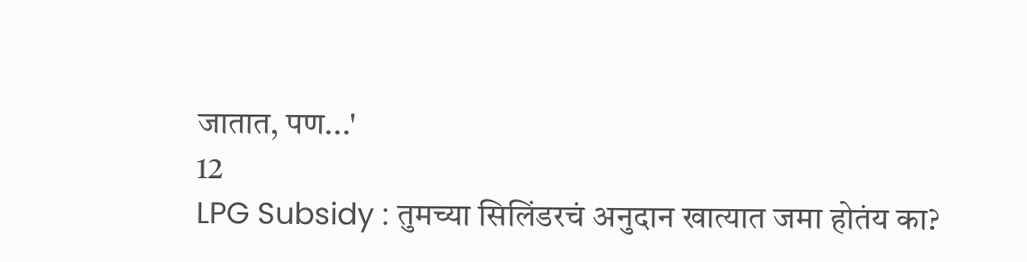जातात, पण...'
12
LPG Subsidy : तुमच्या सिलिंडरचं अनुदान खात्यात जमा होतंय का?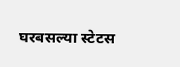घरबसल्या स्टेटस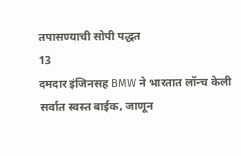तपासण्याची सोपी पद्धत
13
दमदार इंजिनसह BMW ने भारतात लॉन्च केली सर्वात स्वस्त बाईक, जाणून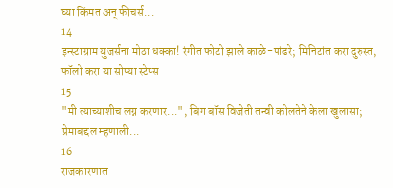घ्या किंमत अन् फीचर्स...
14
इन्स्टाग्राम युजर्सना मोठा धक्का! रंगीत फोटो झाले काळे-पांढरे; मिनिटांत करा दुरुस्त, फॉलो करा या सोप्या स्टेप्स
15
"मी त्याच्याशीच लग्न करणार...", बिग बॉस विजेती तन्वी कोलतेने केला खुलासा; प्रेमाबद्दल म्हणाली...
16
राजकारणात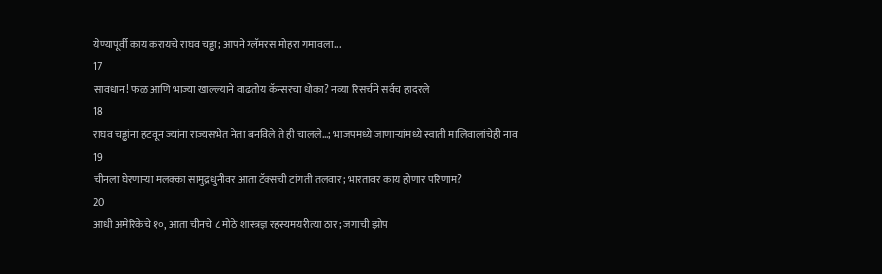येण्यापूर्वी काय करायचे राघव चड्ढा; आपने ग्लॅमरस मोहरा गमावला...
17
सावधान! फळ आणि भाज्या खाल्ल्याने वाढतोय कॅन्सरचा धोका? नव्या रिसर्चने सर्वच हादरले
18
राघव चड्ढांना हटवून ज्यांना राज्यसभेत नेता बनविले ते ही चालले...; भाजपमध्ये जाणाऱ्यांमध्ये स्वाती मालिवालांचेही नाव
19
चीनला घेरणाऱ्या मलक्का सामुद्रधुनीवर आता टॅक्सची टांगती तलवार; भारतावर काय होणार परिणाम?
20
आधी अमेरिकेचे १०, आता चीनचे ८ मोठे शास्त्रज्ञ रहस्यमयरीत्या ठार; जगाची झोप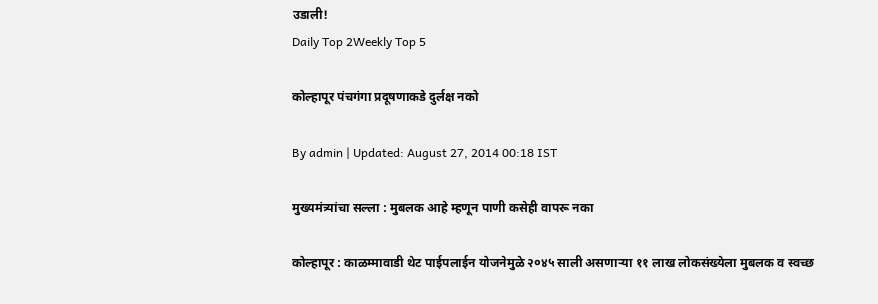उडाली!
Daily Top 2Weekly Top 5

कोल्हापूर पंचगंगा प्रदूषणाकडे दुर्लक्ष नको

By admin | Updated: August 27, 2014 00:18 IST

मुख्यमंत्र्यांचा सल्ला : मुबलक आहे म्हणून पाणी कसेही वापरू नका

कोल्हापूर : काळम्मावाडी थेट पाईपलाईन योजनेमुळे २०४५ साली असणाऱ्या ११ लाख लोकसंख्येला मुबलक व स्वच्छ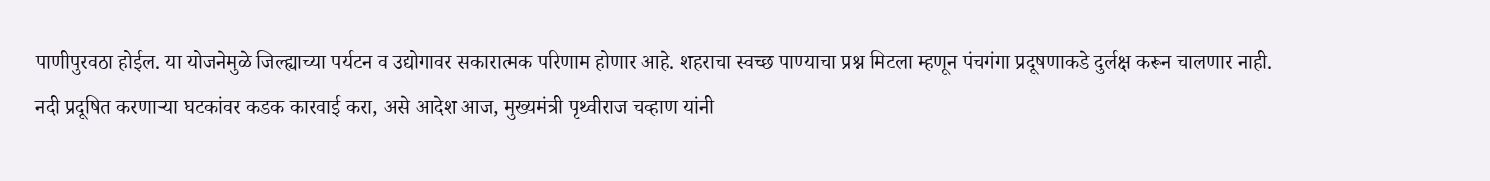पाणीपुरवठा होईल. या योजनेमुळे जिल्ह्याच्या पर्यटन व उद्योगावर सकारात्मक परिणाम होणार आहे. शहराचा स्वच्छ पाण्याचा प्रश्न मिटला म्हणून पंचगंगा प्रदूषणाकडे दुर्लक्ष करून चालणार नाही. नदी प्रदूषित करणाऱ्या घटकांवर कडक कारवाई करा, असे आदेश आज, मुख्यमंत्री पृथ्वीराज चव्हाण यांनी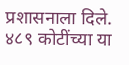प्रशासनाला दिले. ४८९ कोटींच्या या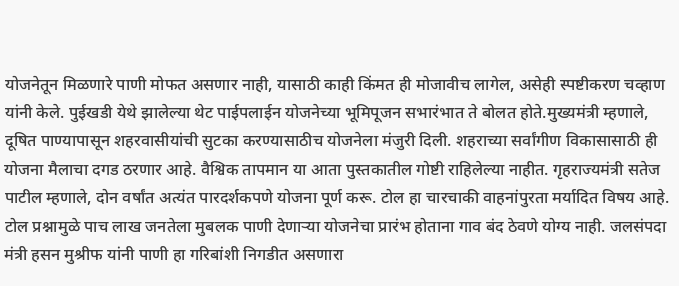योजनेतून मिळणारे पाणी मोफत असणार नाही, यासाठी काही किंमत ही मोजावीच लागेल, असेही स्पष्टीकरण चव्हाण यांनी केले. पुईखडी येथे झालेल्या थेट पाईपलाईन योजनेच्या भूमिपूजन सभारंभात ते बोलत होते.मुख्यमंत्री म्हणाले, दूषित पाण्यापासून शहरवासीयांची सुटका करण्यासाठीच योजनेला मंजुरी दिली. शहराच्या सर्वांगीण विकासासाठी ही योजना मैलाचा दगड ठरणार आहे. वैश्विक तापमान या आता पुस्तकातील गोष्टी राहिलेल्या नाहीत. गृहराज्यमंत्री सतेज पाटील म्हणाले, दोन वर्षांत अत्यंत पारदर्शकपणे योजना पूर्ण करू. टोल हा चारचाकी वाहनांपुरता मर्यादित विषय आहे. टोल प्रश्नामुळे पाच लाख जनतेला मुबलक पाणी देणाऱ्या योजनेचा प्रारंभ होताना गाव बंद ठेवणे योग्य नाही. जलसंपदा मंत्री हसन मुश्रीफ यांनी पाणी हा गरिबांशी निगडीत असणारा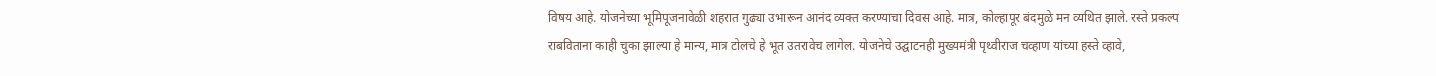विषय आहे. योजनेच्या भूमिपूजनावेळी शहरात गुढ्या उभारून आनंद व्यक्त करण्याचा दिवस आहे. मात्र, कोल्हापूर बंदमुळे मन व्यथित झाले. रस्ते प्रकल्प राबविताना काही चुका झाल्या हे मान्य, मात्र टोलचे हे भूत उतरावेच लागेल. योजनेचे उद्घाटनही मुख्यमंत्री पृथ्वीराज चव्हाण यांच्या हस्ते व्हावे,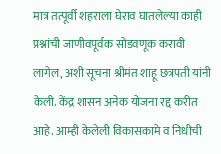मात्र तत्पूर्वी शहराला घेराव घातलेल्या काही प्रश्नांची जाणीवपूर्वक सोडवणूक करावी लागेल, अशी सूचना श्रीमंत शाहू छत्रपती यांनी केली. केंद्र शासन अनेक योजना रद्द करीत आहे. आम्ही केलेली विकासकामे व निधीची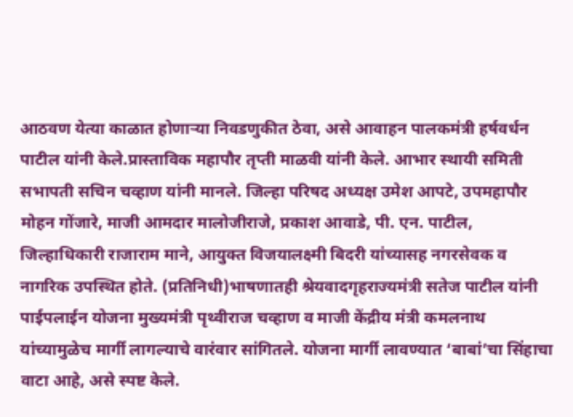आठवण येत्या काळात होणाऱ्या निवडणुकीत ठेवा, असे आवाहन पालकमंत्री हर्षवर्धन पाटील यांनी केले.प्रास्ताविक महापौर तृप्ती माळवी यांनी केले. आभार स्थायी समिती सभापती सचिन चव्हाण यांनी मानले. जिल्हा परिषद अध्यक्ष उमेश आपटे, उपमहापौर मोहन गोंजारे, माजी आमदार मालोजीराजे, प्रकाश आवाडे, पी. एन. पाटील, जिल्हाधिकारी राजाराम माने, आयुक्त विजयालक्ष्मी बिदरी यांच्यासह नगरसेवक व नागरिक उपस्थित होते. (प्रतिनिधी)भाषणातही श्रेयवादगृहराज्यमंत्री सतेज पाटील यांनी पाईपलाईन योजना मुख्यमंत्री पृथ्वीराज चव्हाण व माजी केंद्रीय मंत्री कमलनाथ यांच्यामुळेच मार्गी लागल्याचे वारंवार सांगितले. योजना मार्गी लावण्यात ‘बाबां’चा सिंहाचा वाटा आहे, असे स्पष्ट केले.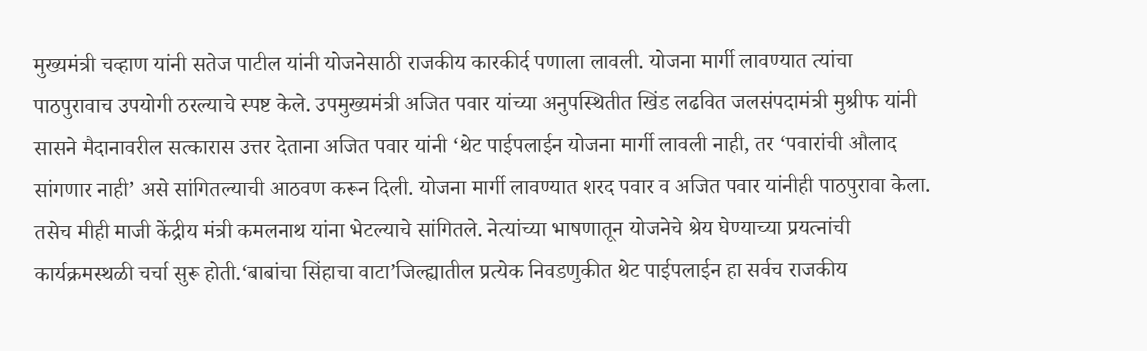मुख्यमंत्री चव्हाण यांनी सतेज पाटील यांनी योजनेसाठी राजकीय कारकीर्द पणाला लावली. योजना मार्गी लावण्यात त्यांचा पाठपुरावाच उपयोगी ठरल्याचे स्पष्ट केले. उपमुख्यमंत्री अजित पवार यांच्या अनुपस्थितीत खिंड लढवित जलसंपदामंत्री मुश्रीफ यांनी सासने मैदानावरील सत्कारास उत्तर देताना अजित पवार यांनी ‘थेट पाईपलाईन योजना मार्गी लावली नाही, तर ‘पवारांची औलाद सांगणार नाही’ असे सांगितल्याची आठवण करून दिली. योजना मार्गी लावण्यात शरद पवार व अजित पवार यांनीही पाठपुरावा केला. तसेच मीही माजी केंद्रीय मंत्री कमलनाथ यांना भेटल्याचे सांगितले. नेत्यांच्या भाषणातून योजनेचे श्रेय घेण्याच्या प्रयत्नांची कार्यक्रमस्थळी चर्चा सुरू होती.‘बाबांचा सिंहाचा वाटा’जिल्ह्यातील प्रत्येक निवडणुकीत थेट पाईपलाईन हा सर्वच राजकीय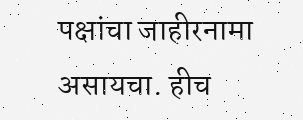पक्षांचा जाहीरनामा असायचा. हीच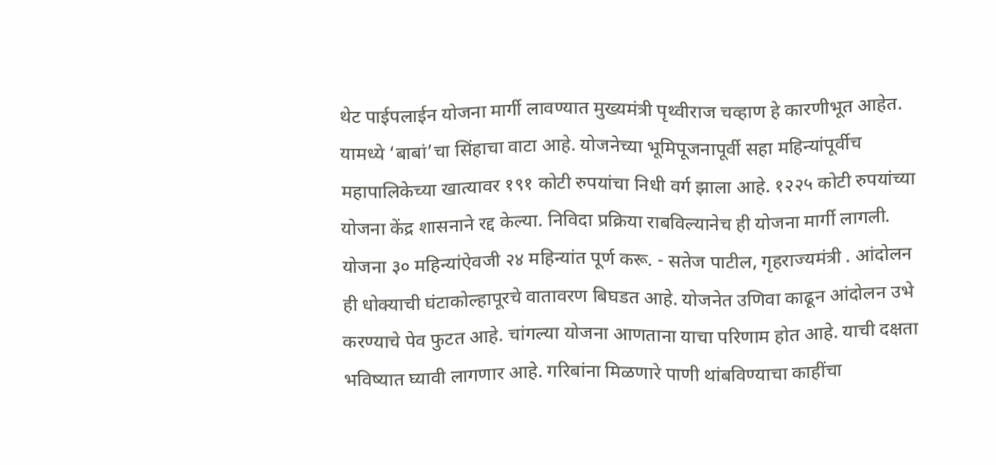थेट पाईपलाईन योजना मार्गी लावण्यात मुख्यमंत्री पृथ्वीराज चव्हाण हे कारणीभूत आहेत. यामध्ये ‘बाबां’चा सिंहाचा वाटा आहे. योजनेच्या भूमिपूजनापूर्वी सहा महिन्यांपूर्वीच महापालिकेच्या खात्यावर १९१ कोटी रुपयांचा निधी वर्ग झाला आहे. १२२५ कोटी रुपयांच्या योजना केंद्र शासनाने रद्द केल्या. निविदा प्रक्रिया राबविल्यानेच ही योजना मार्गी लागली. योजना ३० महिन्यांऐवजी २४ महिन्यांत पूर्ण करू. - सतेज पाटील, गृहराज्यमंत्री . आंदोलन ही धोक्याची घंटाकोल्हापूरचे वातावरण बिघडत आहे. योजनेत उणिवा काढून आंदोलन उभे करण्याचे पेव फुटत आहे. चांगल्या योजना आणताना याचा परिणाम होत आहे. याची दक्षता भविष्यात घ्यावी लागणार आहे. गरिबांना मिळणारे पाणी थांबविण्याचा काहींचा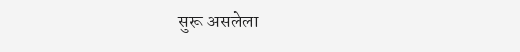सुरू असलेला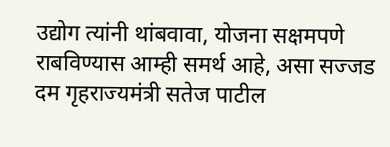उद्योग त्यांनी थांबवावा, योजना सक्षमपणे राबविण्यास आम्ही समर्थ आहे, असा सज्जड दम गृहराज्यमंत्री सतेज पाटील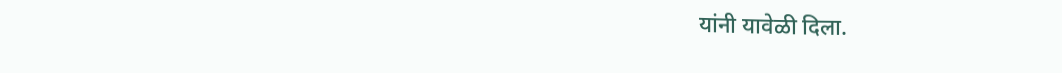यांनी यावेळी दिला.